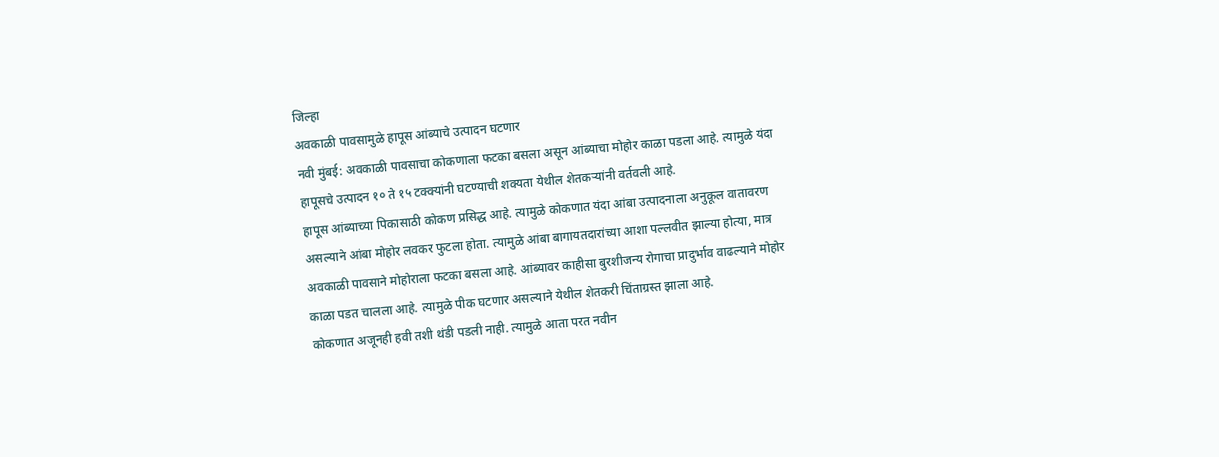जिल्हा
अवकाळी पावसामुळे हापूस आंब्याचे उत्पादन घटणार
नवी मुंबई: अवकाळी पावसाचा कोकणाला फटका बसला असून आंब्याचा मोहोर काळा पडला आहे. त्यामुळे यंदा हापूसचे उत्पादन १० ते १५ टक्क्यांनी घटण्याची शक्यता येथील शेतकऱ्यांनी वर्तवली आहे.
हापूस आंब्याच्या पिकासाठी कोकण प्रसिद्ध आहे. त्यामुळे कोकणात यंदा आंबा उत्पादनाला अनुकूल वातावरण असल्याने आंबा मोहोर लवकर फुटला होता. त्यामुळे आंबा बागायतदारांच्या आशा पल्लवीत झाल्या होत्या, मात्र अवकाळी पावसाने मोहोराला फटका बसला आहे. आंब्यावर काहीसा बुरशीजन्य रोगाचा प्रादुर्भाव वाढल्याने मोहोर काळा पडत चालला आहे. त्यामुळे पीक घटणार असल्याने येथील शेतकरी चिंताग्रस्त झाला आहे.
कोकणात अजूनही हवी तशी थंडी पडली नाही. त्यामुळे आता परत नवीन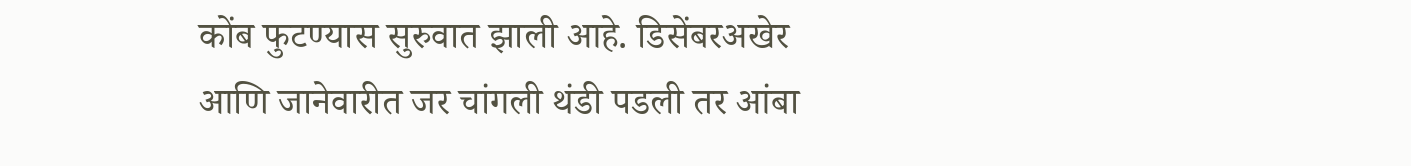कोंब फुटण्यास सुरुवात झाली आहे. डिसेंबरअखेर आणि जानेवारीत जर चांगली थंडी पडली तर आंबा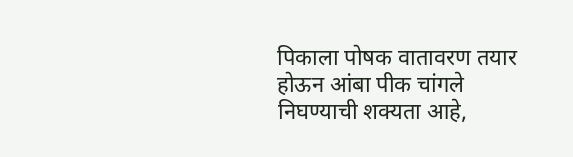पिकाला पोषक वातावरण तयार होऊन आंबा पीक चांगले निघण्याची शक्यता आहे,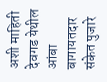अशी माहिती देवगड येथील आंबा बागायतदार संकेत पुजारे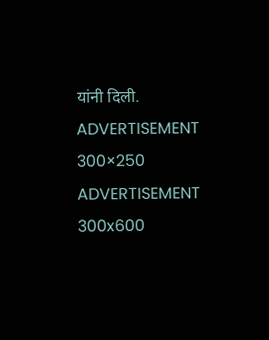यांनी दिली.
ADVERTISEMENT 300×250
ADVERTISEMENT 300x600